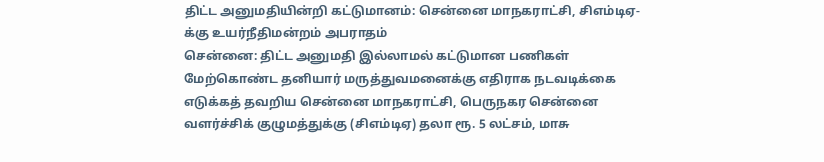திட்ட அனுமதியின்றி கட்டுமானம்: சென்னை மாநகராட்சி, சிஎம்டிஏ-க்கு உயர்நீதிமன்றம் அபராதம்
சென்னை: திட்ட அனுமதி இல்லாமல் கட்டுமான பணிகள் மேற்கொண்ட தனியார் மருத்துவமனைக்கு எதிராக நடவடிக்கை எடுக்கத் தவறிய சென்னை மாநகராட்சி, பெருநகர சென்னை வளர்ச்சிக் குழுமத்துக்கு (சிஎம்டிஏ) தலா ரூ. 5 லட்சம், மாசு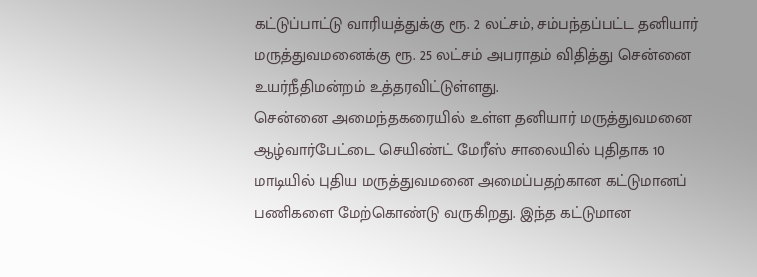கட்டுப்பாட்டு வாரியத்துக்கு ரூ. 2 லட்சம், சம்பந்தப்பட்ட தனியார் மருத்துவமனைக்கு ரூ. 25 லட்சம் அபராதம் விதித்து சென்னை உயர்நீதிமன்றம் உத்தரவிட்டுள்ளது.
சென்னை அமைந்தகரையில் உள்ள தனியார் மருத்துவமனை ஆழ்வார்பேட்டை செயிண்ட் மேரீஸ் சாலையில் புதிதாக 10 மாடியில் புதிய மருத்துவமனை அமைப்பதற்கான கட்டுமானப் பணிகளை மேற்கொண்டு வருகிறது. இந்த கட்டுமான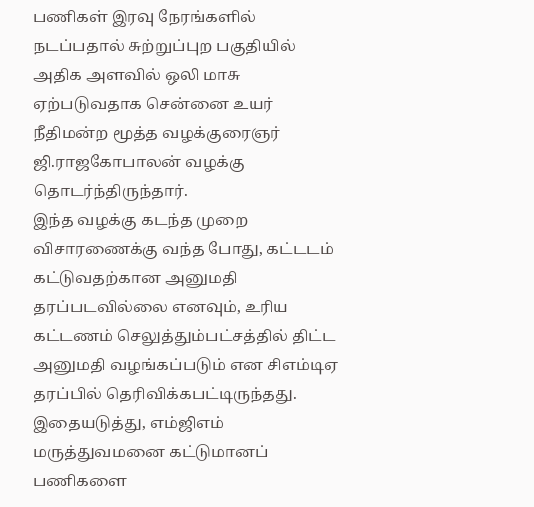பணிகள் இரவு நேரங்களில் நடப்பதால் சுற்றுப்புற பகுதியில் அதிக அளவில் ஒலி மாசு ஏற்படுவதாக சென்னை உயர் நீதிமன்ற மூத்த வழக்குரைஞர் ஜி.ராஜகோபாலன் வழக்கு தொடர்ந்திருந்தார்.
இந்த வழக்கு கடந்த முறை விசாரணைக்கு வந்த போது, கட்டடம் கட்டுவதற்கான அனுமதி தரப்படவில்லை எனவும், உரிய கட்டணம் செலுத்தும்பட்சத்தில் திட்ட அனுமதி வழங்கப்படும் என சிஎம்டிஏ தரப்பில் தெரிவிக்கபட்டிருந்தது. இதையடுத்து, எம்ஜிஎம் மருத்துவமனை கட்டுமானப் பணிகளை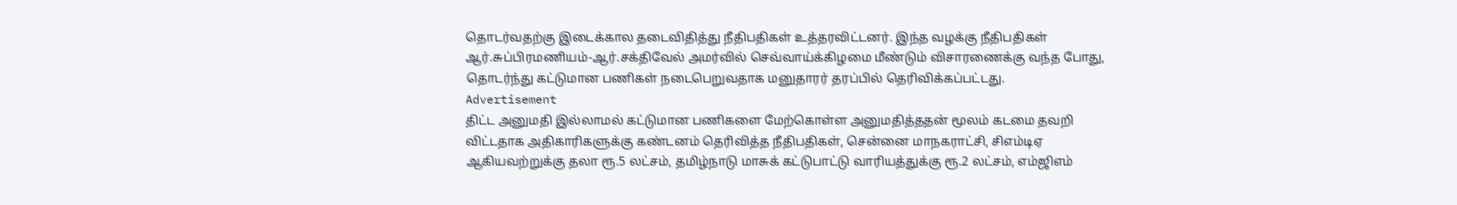தொடர்வதற்கு இடைக்கால தடைவிதித்து நீதிபதிகள் உத்தரவிட்டனர். இந்த வழக்கு நீதிபதிகள் ஆர்.சுப்பிரமணியம்-ஆர்.சக்திவேல் அமர்வில் செவ்வாய்க்கிழமை மீண்டும் விசாரணைக்கு வந்த போது, தொடர்ந்து கட்டுமான பணிகள் நடைபெறுவதாக மனுதாரர் தரப்பில் தெரிவிக்கப்பட்டது.
Advertisement
திட்ட அனுமதி இல்லாமல் கட்டுமான பணிகளை மேற்கொள்ள அனுமதித்ததன் மூலம் கடமை தவறி விட்டதாக அதிகாரிகளுக்கு கண்டனம் தெரிவித்த நீதிபதிகள், சென்னை மாநகராட்சி, சிஎம்டிஏ ஆகியவற்றுக்கு தலா ரூ.5 லட்சம், தமிழ்நாடு மாசுக் கட்டுபாட்டு வாரியத்துக்கு ரூ.2 லட்சம், எம்ஜிஎம்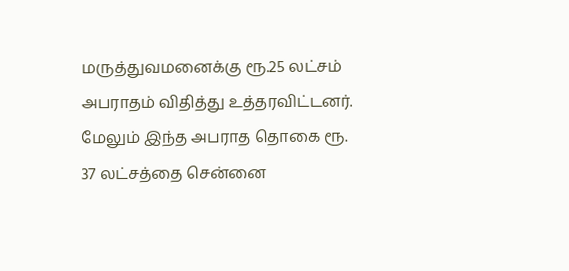மருத்துவமனைக்கு ரூ.25 லட்சம் அபராதம் விதித்து உத்தரவிட்டனர்.
மேலும் இந்த அபராத தொகை ரூ. 37 லட்சத்தை சென்னை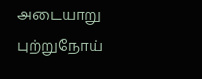அடையாறு புற்றுநோய்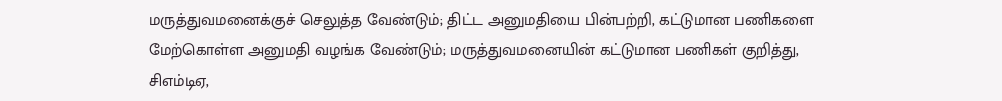மருத்துவமனைக்குச் செலுத்த வேண்டும்; திட்ட அனுமதியை பின்பற்றி, கட்டுமான பணிகளை மேற்கொள்ள அனுமதி வழங்க வேண்டும்; மருத்துவமனையின் கட்டுமான பணிகள் குறித்து, சிஎம்டிஏ,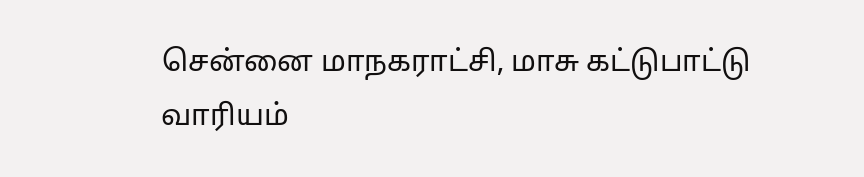சென்னை மாநகராட்சி, மாசு கட்டுபாட்டு வாரியம்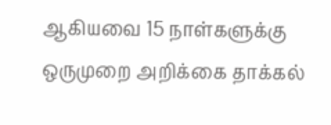ஆகியவை 15 நாள்களுக்கு ஒருமுறை அறிக்கை தாக்கல்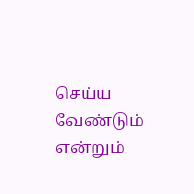செய்ய வேண்டும் என்றும்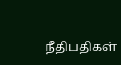நீதிபதிகள்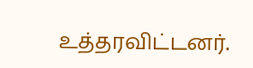உத்தரவிட்டனர்.